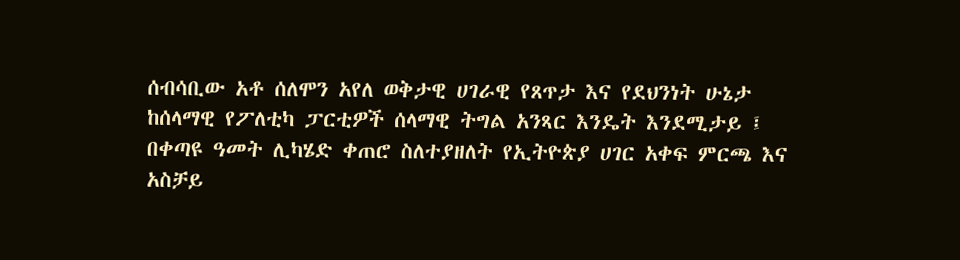ሰብሳቢው አቶ ሰለሞን አየለ ወቅታዊ ሀገራዊ የጸጥታ እና የደህንነት ሁኔታ ከሰላማዊ የፖለቲካ ፓርቲዎች ሰላማዊ ትግል አንጻር እንዴት እንደሚታይ ፤ በቀጣዩ ዓመት ሊካሄድ ቀጠሮ ስለተያዘለት የኢትዮጵያ ሀገር አቀፍ ምርጫ እና አስቻይ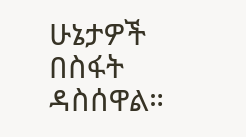ሁኔታዎች በስፋት ዳስሰዋል።